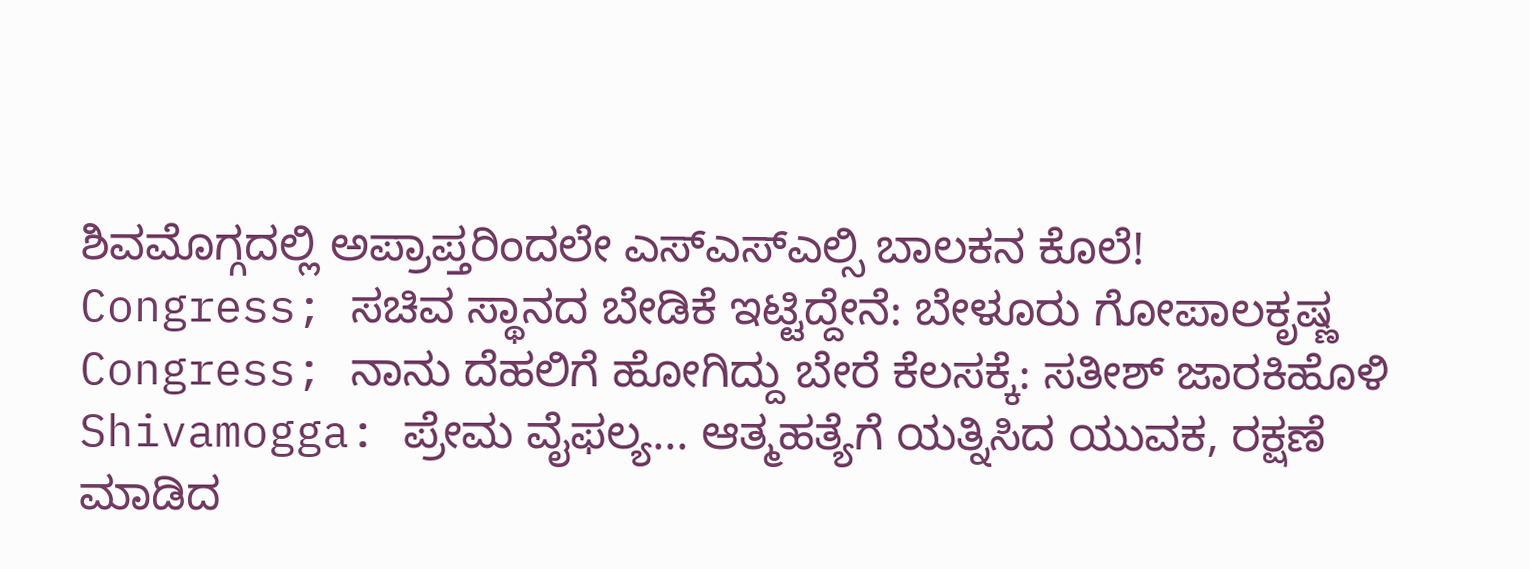ಶಿವಮೊಗ್ಗದಲ್ಲಿ ಅಪ್ರಾಪ್ತರಿಂದಲೇ ಎಸ್ಎಸ್ಎಲ್ಸಿ ಬಾಲಕನ ಕೊಲೆ!
Congress; ಸಚಿವ ಸ್ಥಾನದ ಬೇಡಿಕೆ ಇಟ್ಟಿದ್ದೇನೆ: ಬೇಳೂರು ಗೋಪಾಲಕೃಷ್ಣ
Congress; ನಾನು ದೆಹಲಿಗೆ ಹೋಗಿದ್ದು ಬೇರೆ ಕೆಲಸಕ್ಕೆ: ಸತೀಶ್ ಜಾರಕಿಹೊಳಿ
Shivamogga: ಪ್ರೇಮ ವೈಫಲ್ಯ... ಆತ್ಮಹತ್ಯೆಗೆ ಯತ್ನಿಸಿದ ಯುವಕ, ರಕ್ಷಣೆ ಮಾಡಿದ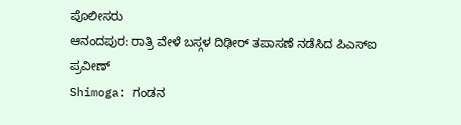ಪೊಲೀಸರು
ಆನಂದಪುರ: ರಾತ್ರಿ ವೇಳೆ ಬಸ್ಗಳ ದಿಢೀರ್ ತಪಾಸಣೆ ನಡೆಸಿದ ಪಿಎಸ್ಐ ಪ್ರವೀಣ್
Shimoga: ಗಂಡನ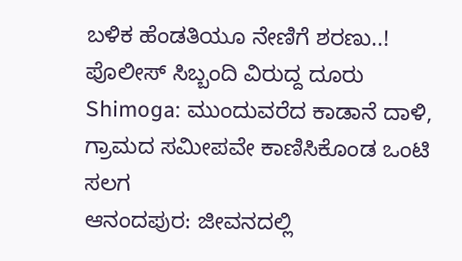ಬಳಿಕ ಹೆಂಡತಿಯೂ ನೇಣಿಗೆ ಶರಣು..! ಪೊಲೀಸ್ ಸಿಬ್ಬಂದಿ ವಿರುದ್ದ ದೂರು
Shimoga: ಮುಂದುವರೆದ ಕಾಡಾನೆ ದಾಳಿ, ಗ್ರಾಮದ ಸಮೀಪವೇ ಕಾಣಿಸಿಕೊಂಡ ಒಂಟಿ ಸಲಗ
ಆನಂದಪುರ: ಜೀವನದಲ್ಲಿ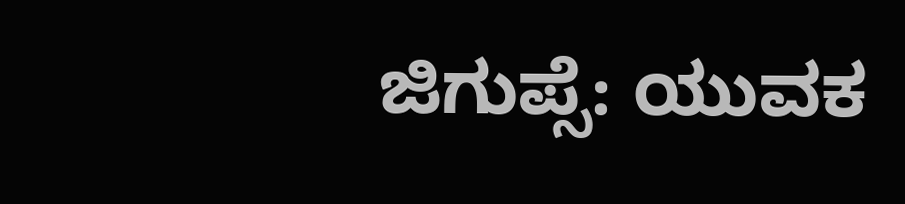ಜಿಗುಪ್ಸೆ: ಯುವಕ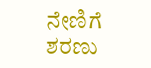ನೇಣಿಗೆ ಶರಣು